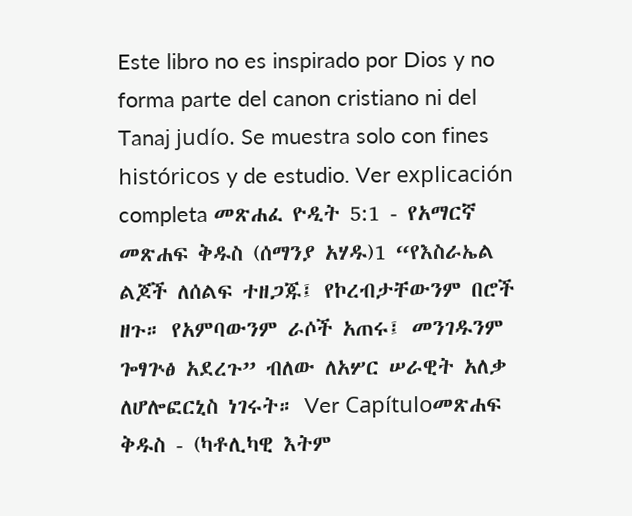Este libro no es inspirado por Dios y no forma parte del canon cristiano ni del Tanaj judío. Se muestra solo con fines históricos y de estudio. Ver explicación completa መጽሐፈ ዮዲት 5:1 - የአማርኛ መጽሐፍ ቅዱስ (ሰማንያ አሃዱ)1 “የእስራኤል ልጆች ለሰልፍ ተዘጋጁ፤ የኮረብታቸውንም በሮች ዘጉ። የአምባውንም ራሶች አጠሩ፤ መንገዱንም ጐፃጕፅ አደረጉ” ብለው ለአሦር ሠራዊት አለቃ ለሆሎፎርኒስ ነገሩት። Ver Capítuloመጽሐፍ ቅዱስ - (ካቶሊካዊ እትም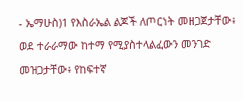- ኤማሁስ)1 የእስራኤል ልጆች ለጦርነት መዘጋጀታቸው፥ ወደ ተራራማው ከተማ የሚያስተላልፈውን መንገድ መዝጋታቸው፥ የከፍተኛ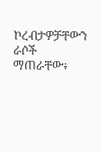ኮረብታዎቻቸውን ራሶች ማጠራቸው፥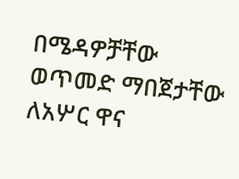በሜዳዎቻቸው ወጥመድ ማበጀታቸው ለአሦር ዋና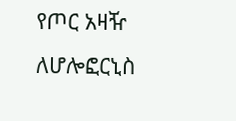የጦር አዛዥ ለሆሎፎርኒስ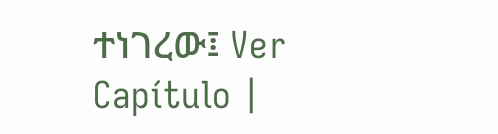ተነገረው፤ Ver Capítulo |